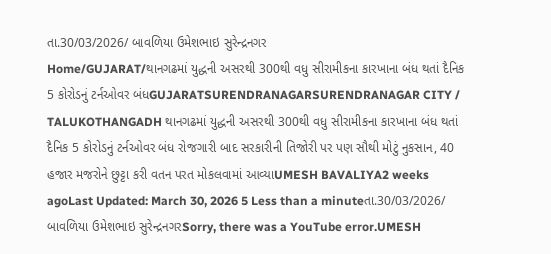તા.30/03/2026/ બાવળિયા ઉમેશભાઇ સુરેન્દ્રનગર
Home/GUJARAT/થાનગઢમાં યુદ્ધની અસરથી 300થી વધુ સીરામીકના કારખાના બંધ થતાં દૈનિક 5 કોરોડનું ટર્નઓવર બંધGUJARATSURENDRANAGARSURENDRANAGAR CITY / TALUKOTHANGADH થાનગઢમાં યુદ્ધની અસરથી 300થી વધુ સીરામીકના કારખાના બંધ થતાં દૈનિક 5 કોરોડનું ટર્નઓવર બંધ રોજગારી બાદ સરકારીની તિજોરી પર પણ સૌથી મોટું નુકસાન, 40 હજાર મજરોને છુટ્ટા કરી વતન પરત મોકલવામાં આવ્યાUMESH BAVALIYA2 weeks agoLast Updated: March 30, 2026 5 Less than a minuteતા.30/03/2026/ બાવળિયા ઉમેશભાઇ સુરેન્દ્રનગરSorry, there was a YouTube error.UMESH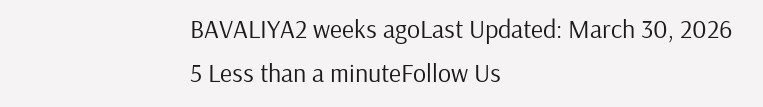BAVALIYA2 weeks agoLast Updated: March 30, 2026 5 Less than a minuteFollow Us